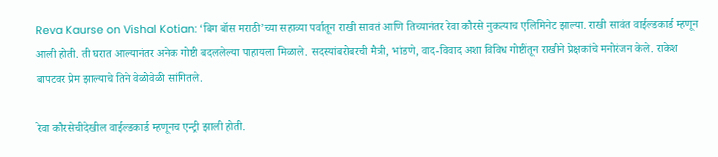Reva Kaurse on Vishal Kotian: ‘बिग बॉस मराठी’च्या सहाव्या पर्वातून राखी सावतं आणि तिच्यानंतर रेवा कौरसे नुकत्याच एलिमिनेट झाल्या. राखी सावंत वाईल्डकार्ड म्हणून आली होती. ती घरात आल्यानंतर अनेक गोष्टी बदललेल्या पाहायला मिळाले. सदस्यांबरोबरची मैत्री, भांडणे, वाद-विवाद अशा विविध गोष्टींतून राखीने प्रेक्षकांचे मनोरंजन केले. राकेश बापटवर प्रेम झाल्याचे तिने वेळोवेळी सांगितले.

रेवा कौरसेचीदेखील वाईल्डकार्ड म्हणूनच एन्ट्री झाली होती.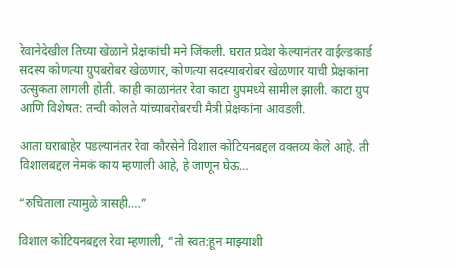रेवानेदेखील तिच्या खेळाने प्रेक्षकांची मने जिंकली. घरात प्रवेश केल्यानंतर वाईल्डकार्ड सदस्य कोणत्या ग्रुपबरोबर खेळणार, कोणत्या सदस्याबरोबर खेळणार याची प्रेक्षकांना उत्सुकता लागली होती. काही काळानंतर रेवा काटा ग्रुपमध्ये सामील झाली. काटा ग्रुप आणि विशेषत: तन्वी कोलते यांच्याबरोबरची मैत्री प्रेक्षकांना आवडली.

आता घराबाहेर पडल्यानंतर रेवा कौरसेने विशाल कोटियनबद्दल वक्तव्य केले आहे. ती विशालबद्दल नेमकं काय म्हणाली आहे, हे जाणून घेऊ…

“रुचिताला त्यामुळे त्रासही….”

विशाल कोटियनबद्दल रेवा म्हणाली, “तो स्वत:हून माझ्याशी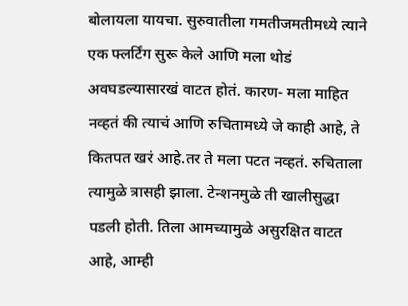बोलायला यायचा. सुरुवातीला गमतीजमतीमध्ये त्याने एक फ्लर्टिंग सुरू केले आणि मला थोडं अवघडल्यासारखं वाटत होतं. कारण- मला माहित नव्हतं की त्याचं आणि रुचितामध्ये जे काही आहे, ते कितपत खरं आहे.तर ते मला पटत नव्हतं. रुचिताला त्यामुळे त्रासही झाला. टेन्शनमुळे ती खालीसुद्धा पडली होती. तिला आमच्यामुळे असुरक्षित वाटत आहे, आम्ही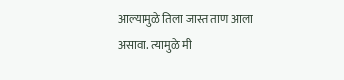आल्यामुळे तिला जास्त ताण आला असावा. त्यामुळे मी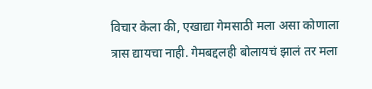विचार केला की, एखाद्या गेमसाठी मला असा कोणाला त्रास द्यायचा नाही. गेमबद्दलही बोलायचं झालं तर मला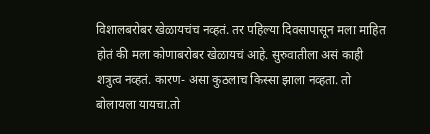विशालबरोबर खेळायचंच नव्हतं. तर पहिल्या दिवसापासून मला माहित होतं की मला कोणाबरोबर खेळायचं आहे. सुरुवातीला असं काही शत्रुत्व नव्हतं. कारण- असा कुठलाच किस्सा झाला नव्हता. तो बोलायला यायचा.तो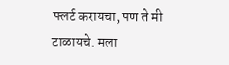फ्लर्ट करायचा, पण ते मी टाळायचे. मला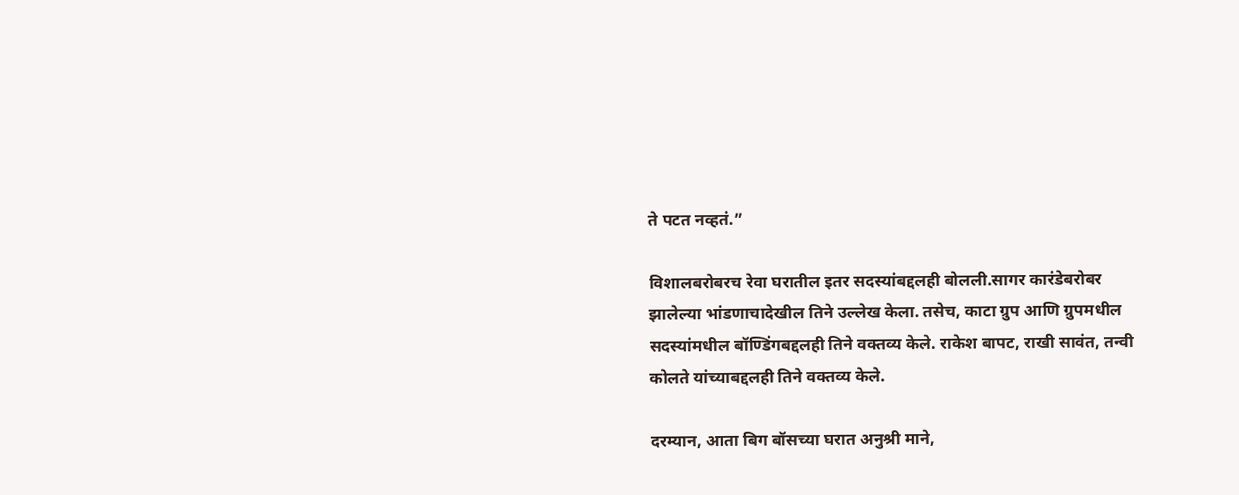ते पटत नव्हतं.”

विशालबरोबरच रेवा घरातील इतर सदस्यांबद्दलही बोलली.सागर कारंडेबरोबर झालेल्या भांडणाचादेखील तिने उल्लेख केला. तसेच, काटा ग्रुप आणि ग्रुपमधील सदस्यांमधील बॉण्डिंगबद्दलही तिने वक्तव्य केले. राकेश बापट, राखी सावंत, तन्वी कोलते यांच्याबद्दलही तिने वक्तव्य केले.

दरम्यान, आता बिग बॉसच्या घरात अनुश्री माने,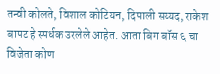तन्वी कोलते, विशाल कोटियन, दिपाली सय्यद, राकेश बापट हे स्पर्धक उरलेले आहेत. आता बिग बॉस ६ चा विजेता कोण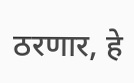ठरणार, हे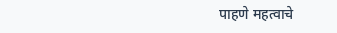पाहणे महत्वाचे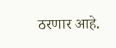ठरणार आहे.